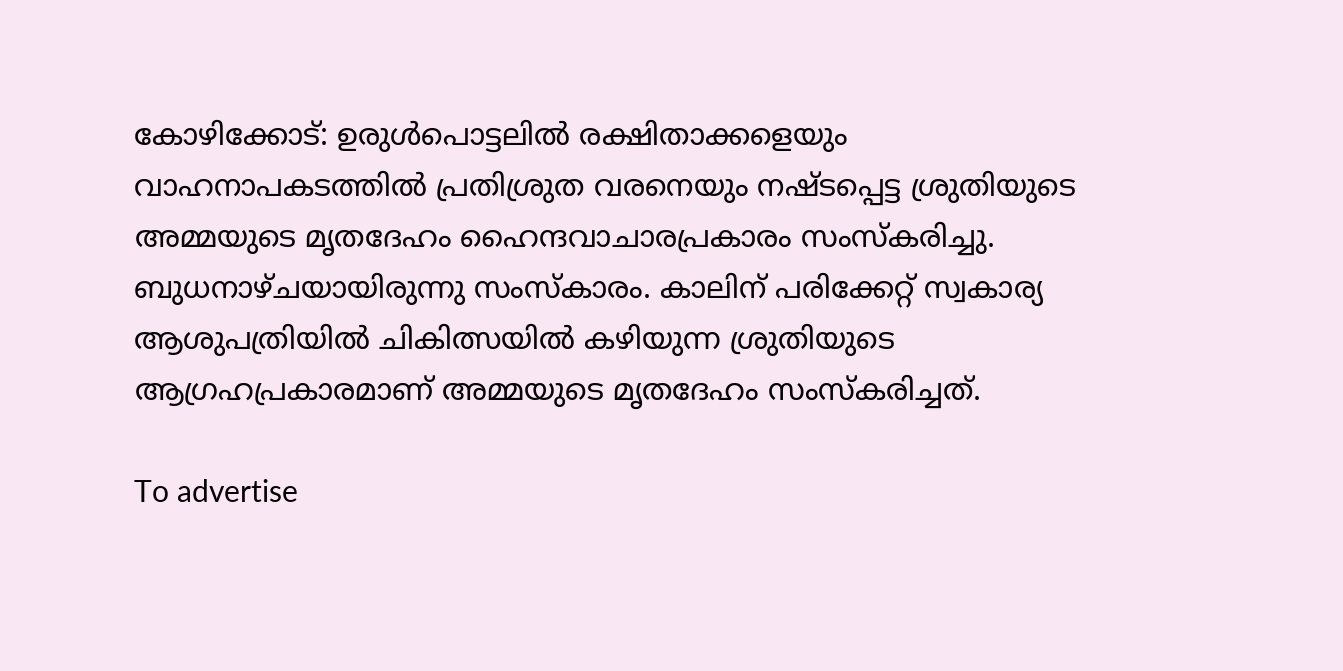കോഴിക്കോട്: ഉരുള്‍പൊട്ടലില്‍ രക്ഷിതാക്കളെയും വാഹനാപകടത്തില്‍ പ്രതിശ്രുത വരനെയും നഷ്ടപ്പെട്ട ശ്രുതിയുടെ അമ്മയുടെ മൃതദേഹം ഹൈന്ദവാചാരപ്രകാരം സംസ്‌കരിച്ചു. ബുധനാഴ്ചയായിരുന്നു സംസ്‌കാരം. കാലിന് പരിക്കേറ്റ് സ്വകാര്യ ആശുപത്രിയില്‍ ചികിത്സയില്‍ കഴിയുന്ന ശ്രുതിയുടെ ആഗ്രഹപ്രകാരമാണ് അമ്മയുടെ മൃതദേഹം സംസ്‌കരിച്ചത്.

To advertise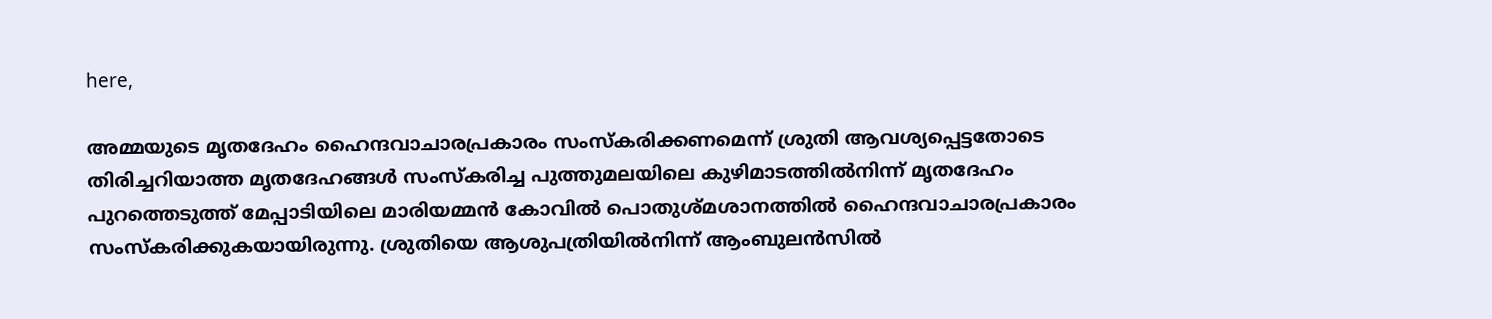here,

അമ്മയുടെ മൃതദേഹം ഹൈന്ദവാചാരപ്രകാരം സംസ്‌കരിക്കണമെന്ന് ശ്രുതി ആവശ്യപ്പെട്ടതോടെ തിരിച്ചറിയാത്ത മൃതദേഹങ്ങള്‍ സംസ്‌കരിച്ച പുത്തുമലയിലെ കുഴിമാടത്തില്‍നിന്ന് മൃതദേഹം പുറത്തെടുത്ത് മേപ്പാടിയിലെ മാരിയമ്മന്‍ കോവില്‍ പൊതുശ്മശാനത്തില്‍ ഹൈന്ദവാചാരപ്രകാരം സംസ്‌കരിക്കുകയായിരുന്നു. ശ്രുതിയെ ആശുപത്രിയില്‍നിന്ന് ആംബുലന്‍സില്‍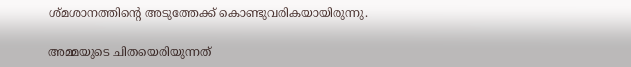ശ്മശാനത്തിന്റെ അടുത്തേക്ക് കൊണ്ടുവരികയായിരുന്നു.

അമ്മയുടെ ചിതയെരിയുന്നത്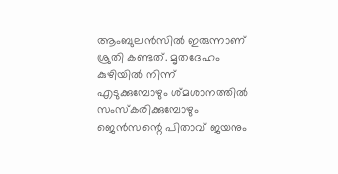ആംബുലന്‍സില്‍ ഇരുന്നാണ് ശ്രുതി കണ്ടത്. മൃതദേഹം കുഴിയില്‍ നിന്ന് എടുക്കുമ്പോഴും ശ്മശാനത്തില്‍ സംസ്‌കരിക്കുമ്പോഴും ജെന്‍സന്റെ പിതാവ് ജയനും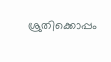ശ്രുതിക്കൊപ്പം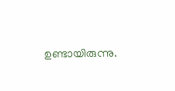ഉണ്ടായിരുന്നു.